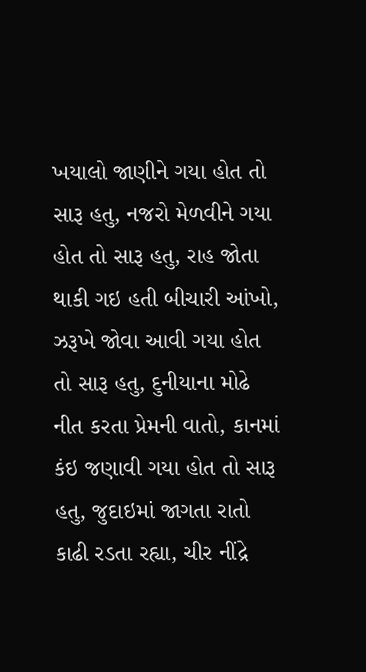ખયાલો જાણીને ગયા હોત તો સારૂ હતુ, નજરો મેળવીને ગયા હોત તો સારૂ હતુ, રાહ જોતા થાકી ગઇ હતી બીચારી આંખો, ઝરૂખે જોવા આવી ગયા હોત તો સારૂ હતુ, દુનીયાના મોઢે નીત કરતા પ્રેમની વાતો, કાનમાં કંઇ જણાવી ગયા હોત તો સારૂ હતુ, જુદાઇમાં જાગતા રાતો કાઢી રડતા રહ્યા, ચીર નીંદ્રે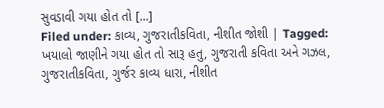સુવડાવી ગયા હોત તો [...]
Filed under: કાવ્ય, ગુજરાતીકવિતા, નીશીત જોશી | Tagged: ખયાલો જાણીને ગયા હોત તો સારૂ હતુ, ગુજરાતી કવિતા અને ગઝલ, ગુજરાતીકવિતા, ગુર્જર કાવ્ય ધારા, નીશીત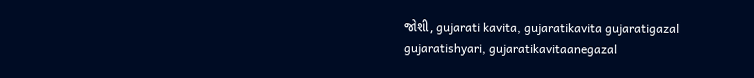જોશી, gujarati kavita, gujaratikavita gujaratigazal gujaratishyari, gujaratikavitaanegazal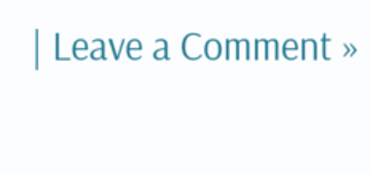| Leave a Comment »